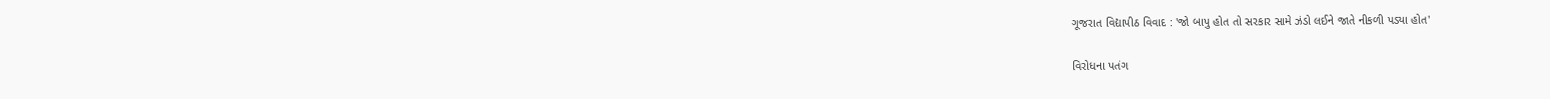ગૂજરાત વિદ્યાપીઠ વિવાદ : 'જો બાપુ હોત તો સરકાર સામે ઝંડો લઈને જાતે નીકળી પડ્યા હોત'

વિરોધના પતંગ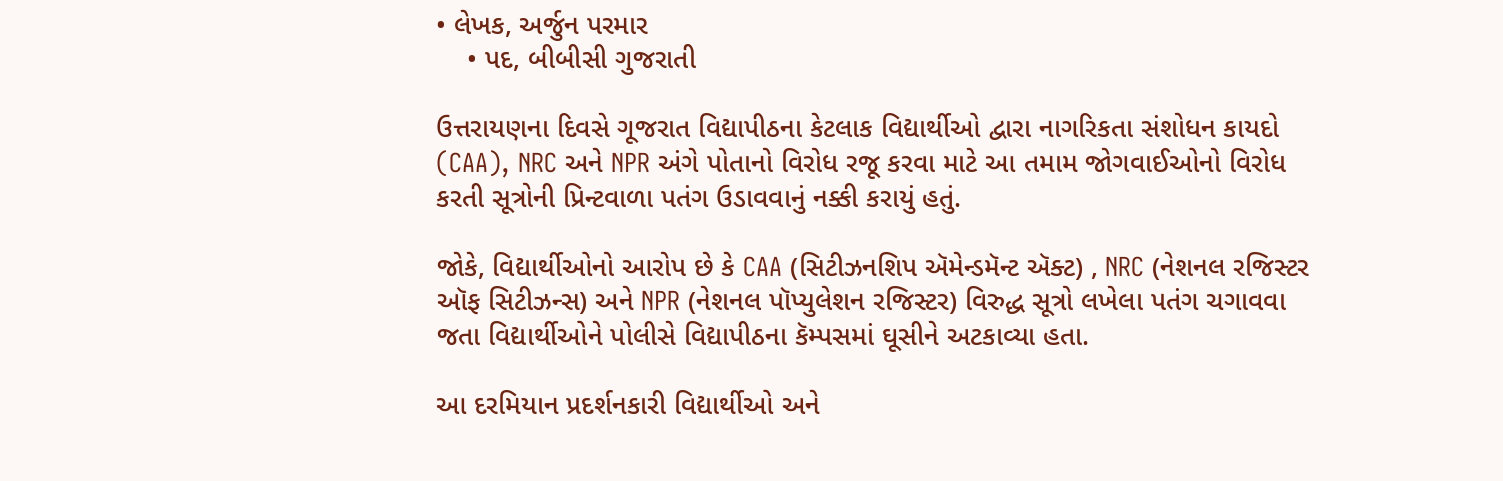• લેખક, અર્જુન પરમાર
    • પદ, બીબીસી ગુજરાતી

ઉત્તરાયણના દિવસે ગૂજરાત વિદ્યાપીઠના કેટલાક વિદ્યાર્થીઓ દ્વારા નાગરિકતા સંશોધન કાયદો (CAA), NRC અને NPR અંગે પોતાનો વિરોધ રજૂ કરવા માટે આ તમામ જોગવાઈઓનો વિરોધ કરતી સૂત્રોની પ્રિન્ટવાળા પતંગ ઉડાવવાનું નક્કી કરાયું હતું.

જોકે, વિદ્યાર્થીઓનો આરોપ છે કે CAA (સિટીઝનશિપ ઍમેન્ડમૅન્ટ ઍક્ટ) , NRC (નેશનલ રજિસ્ટર ઑફ સિટીઝન્સ) અને NPR (નેશનલ પૉપ્યુલેશન રજિસ્ટર) વિરુદ્ધ સૂત્રો લખેલા પતંગ ચગાવવા જતા વિદ્યાર્થીઓને પોલીસે વિદ્યાપીઠના કૅમ્પસમાં ઘૂસીને અટકાવ્યા હતા.

આ દરમિયાન પ્રદર્શનકારી વિદ્યાર્થીઓ અને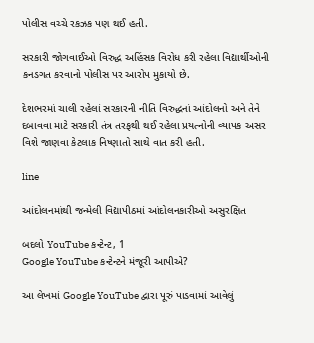પોલીસ વચ્ચે રકઝક પણ થઈ હતી.

સરકારી જોગવાઈઓ વિરુદ્ધ અહિંસક વિરોધ કરી રહેલા વિદ્યાર્થીઓની કનડગત કરવાનો પોલીસ પર આરોપ મુકાયો છે.

દેશભરમાં ચાલી રહેલાં સરકારની નીતિ વિરુદ્ધનાં આંદોલનો અને તેને દબાવવા માટે સરકારી તંત્ર તરફથી થઈ રહેલા પ્રયત્નોની વ્યાપક અસર વિશે જાણવા કેટલાક નિષ્ણાતો સાથે વાત કરી હતી.

line

આંદોલનમાંથી જન્મેલી વિદ્યાપીઠમાં આંદોલનકારીઓ અસુરક્ષિત

બદલો YouTube કન્ટેન્ટ, 1
Google YouTube કન્ટેન્ટને મંજૂરી આપીએ?

આ લેખમાં Google YouTube દ્વારા પૂરું પાડવામાં આવેલું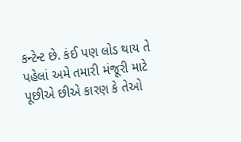કન્ટેન્ટ છે. કંઈ પણ લોડ થાય તે પહેલાં અમે તમારી મંજૂરી માટે પૂછીએ છીએ કારણ કે તેઓ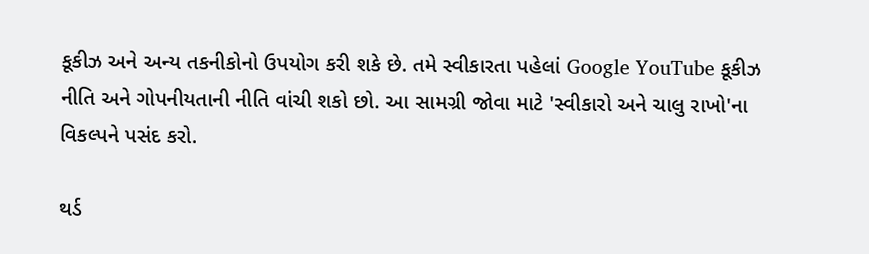કૂકીઝ અને અન્ય તકનીકોનો ઉપયોગ કરી શકે છે. તમે સ્વીકારતા પહેલાં Google YouTube કૂકીઝ નીતિ અને ગોપનીયતાની નીતિ વાંચી શકો છો. આ સામગ્રી જોવા માટે 'સ્વીકારો અને ચાલુ રાખો'ના વિકલ્પને પસંદ કરો.

થર્ડ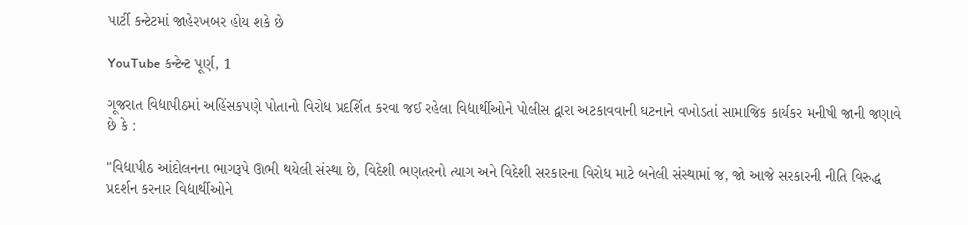પાર્ટી કન્ટેટમાં જાહેરખબર હોય શકે છે

YouTube કન્ટેન્ટ પૂર્ણ, 1

ગૂજરાત વિદ્યાપીઠમાં અહિંસકપણે પોતાનો વિરોધ પ્રદર્શિત કરવા જઈ રહેલા વિદ્યાર્થીઓને પોલીસ દ્વારા અટકાવવાની ઘટનાને વખોડતાં સામાજિક કાર્યકર મનીષી જાની જણાવે છે કે :

"વિદ્યાપીઠ આંદોલનના ભાગરૂપે ઊભી થયેલી સંસ્થા છે, વિદેશી ભણતરનો ત્યાગ અને વિદેશી સરકારના વિરોધ માટે બનેલી સંસ્થામાં જ, જો આજે સરકારની નીતિ વિરુદ્ધ પ્રદર્શન કરનાર વિદ્યાર્થીઓને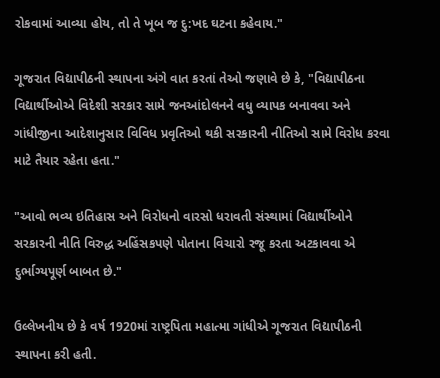રોકવામાં આવ્યા હોય, તો તે ખૂબ જ દુ:ખદ ઘટના કહેવાય."

ગૂજરાત વિદ્યાપીઠની સ્થાપના અંગે વાત કરતાં તેઓ જણાવે છે કે, "વિદ્યાપીઠના વિદ્યાર્થીઓએ વિદેશી સરકાર સામે જનઆંદોલનને વધુ વ્યાપક બનાવવા અને ગાંધીજીના આદેશાનુસાર વિવિધ પ્રવૃતિઓ થકી સરકારની નીતિઓ સામે વિરોધ કરવા માટે તૈયાર રહેતા હતા."

"આવો ભવ્ય ઇતિહાસ અને વિરોધનો વારસો ધરાવતી સંસ્થામાં વિદ્યાર્થીઓને સરકારની નીતિ વિરુદ્ધ અહિંસકપણે પોતાના વિચારો રજૂ કરતા અટકાવવા એ દુર્ભાગ્યપૂર્ણ બાબત છે."

ઉલ્લેખનીય છે કે વર્ષ 1920માં રાષ્ટ્રપિતા મહાત્મા ગાંધીએ ગૂજરાત વિદ્યાપીઠની સ્થાપના કરી હતી.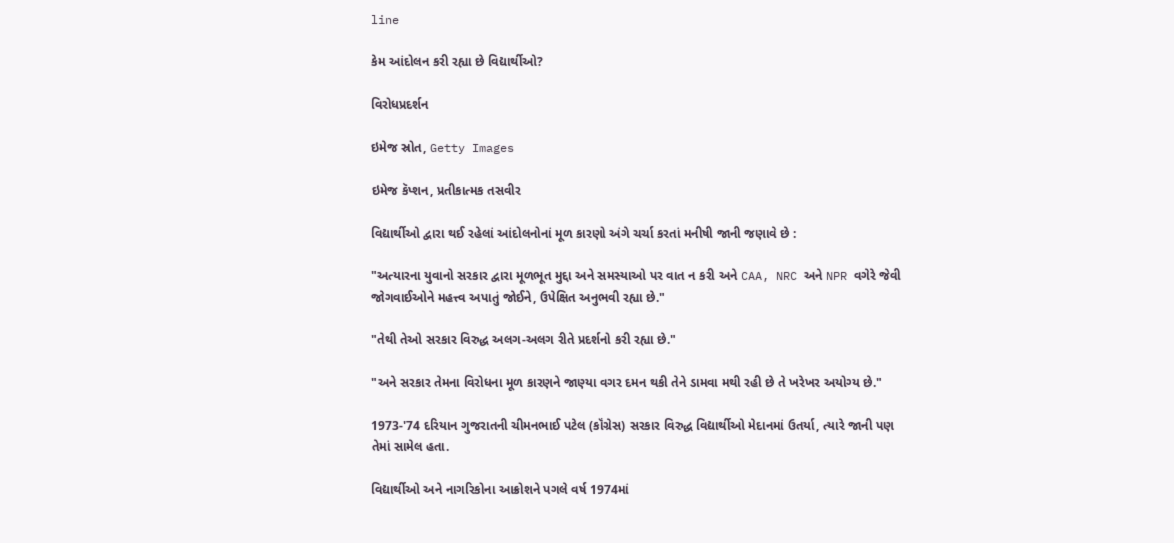line

કેમ આંદોલન કરી રહ્યા છે વિદ્યાર્થીઓ?

વિરોધપ્રદર્શન

ઇમેજ સ્રોત, Getty Images

ઇમેજ કૅપ્શન, પ્રતીકાત્મક તસવીર

વિદ્યાર્થીઓ દ્વારા થઈ રહેલાં આંદોલનોનાં મૂળ કારણો અંગે ચર્ચા કરતાં મનીષી જાની જણાવે છે :

"અત્યારના યુવાનો સરકાર દ્વારા મૂળભૂત મુદ્દા અને સમસ્યાઓ પર વાત ન કરી અને CAA, NRC અને NPR વગેરે જેવી જોગવાઈઓને મહત્ત્વ અપાતું જોઈને, ઉપેક્ષિત અનુભવી રહ્યા છે."

"તેથી તેઓ સરકાર વિરુદ્ધ અલગ-અલગ રીતે પ્રદર્શનો કરી રહ્યા છે."

"અને સરકાર તેમના વિરોધના મૂળ કારણને જાણ્યા વગર દમન થકી તેને ડામવા મથી રહી છે તે ખરેખર અયોગ્ય છે."

1973-'74 દરિયાન ગુજરાતની ચીમનભાઈ પટેલ (કૉંગ્રેસ) સરકાર વિરુદ્ધ વિદ્યાર્થીઓ મેદાનમાં ઉતર્યા, ત્યારે જાની પણ તેમાં સામેલ હતા.

વિદ્યાર્થીઓ અને નાગરિકોના આક્રોશને પગલે વર્ષ 1974માં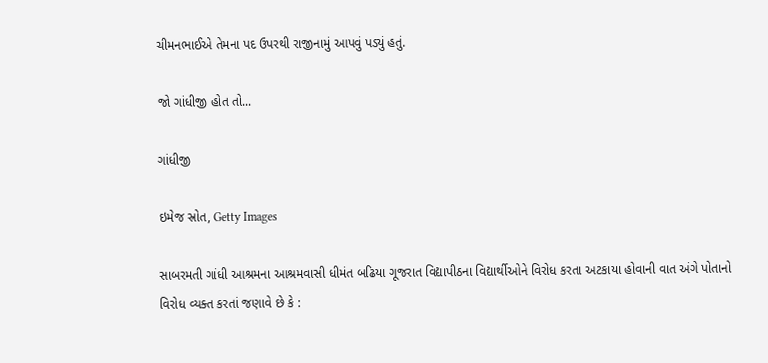ચીમનભાઈએ તેમના પદ ઉપરથી રાજીનામું આપવું પડ્યું હતું.

જો ગાંધીજી હોત તો...

ગાંધીજી

ઇમેજ સ્રોત, Getty Images

સાબરમતી ગાંધી આશ્રમના આશ્રમવાસી ધીમંત બઢિયા ગૂજરાત વિદ્યાપીઠના વિદ્યાર્થીઓને વિરોધ કરતા અટકાયા હોવાની વાત અંગે પોતાનો વિરોધ વ્યક્ત કરતાં જણાવે છે કે :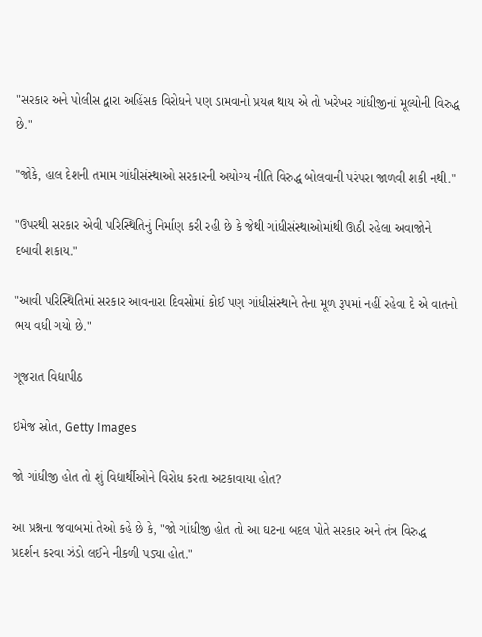"સરકાર અને પોલીસ દ્વારા અહિંસક વિરોધને પણ ડામવાનો પ્રયત્ન થાય એ તો ખરેખર ગાંધીજીનાં મૂલ્યોની વિરુદ્ધ છે."

"જોકે, હાલ દેશની તમામ ગાંધીસંસ્થાઓ સરકારની અયોગ્ય નીતિ વિરુદ્ધ બોલવાની પરંપરા જાળવી શકી નથી."

"ઉપરથી સરકાર એવી પરિસ્થિતિનું નિર્માણ કરી રહી છે કે જેથી ગાંધીસંસ્થાઓમાંથી ઊઠી રહેલા અવાજોને દબાવી શકાય."

"આવી પરિસ્થિતિમાં સરકાર આવનારા દિવસોમાં કોઈ પણ ગાંધીસંસ્થાને તેના મૂળ રૂપમાં નહીં રહેવા દે એ વાતનો ભય વધી ગયો છે."

ગૂજરાત વિદ્યાપીઠ

ઇમેજ સ્રોત, Getty Images

જો ગાંધીજી હોત તો શું વિદ્યાર્થીઓને વિરોધ કરતા અટકાવાયા હોત?

આ પ્રશ્નના જવાબમાં તેઓ કહે છે કે, "જો ગાંધીજી હોત તો આ ઘટના બદલ પોતે સરકાર અને તંત્ર વિરુદ્ધ પ્રદર્શન કરવા ઝંડો લઈને નીકળી પડ્યા હોત."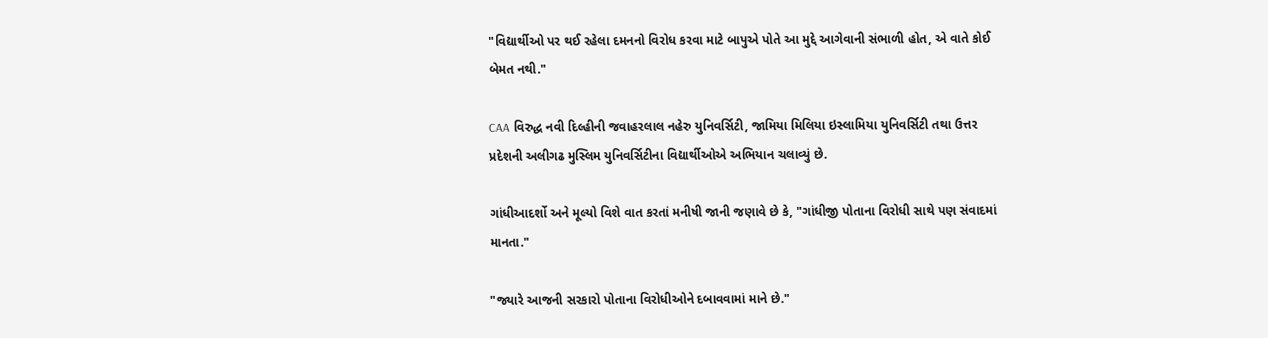"વિદ્યાર્થીઓ પર થઈ રહેલા દમનનો વિરોધ કરવા માટે બાપુએ પોતે આ મુદ્દે આગેવાની સંભાળી હોત, એ વાતે કોઈ બેમત નથી."

CAA વિરુદ્ધ નવી દિલ્હીની જવાહરલાલ નહેરુ યુનિવર્સિટી, જામિયા મિલિયા ઇસ્લામિયા યુનિવર્સિટી તથા ઉત્તર પ્રદેશની અલીગઢ મુસ્લિમ યુનિવર્સિટીના વિદ્યાર્થીઓએ અભિયાન ચલાવ્યું છે.

ગાંધીઆદર્શો અને મૂલ્યો વિશે વાત કરતાં મનીષી જાની જણાવે છે કે, "ગાંધીજી પોતાના વિરોધી સાથે પણ સંવાદમાં માનતા."

"જ્યારે આજની સરકારો પોતાના વિરોધીઓને દબાવવામાં માને છે."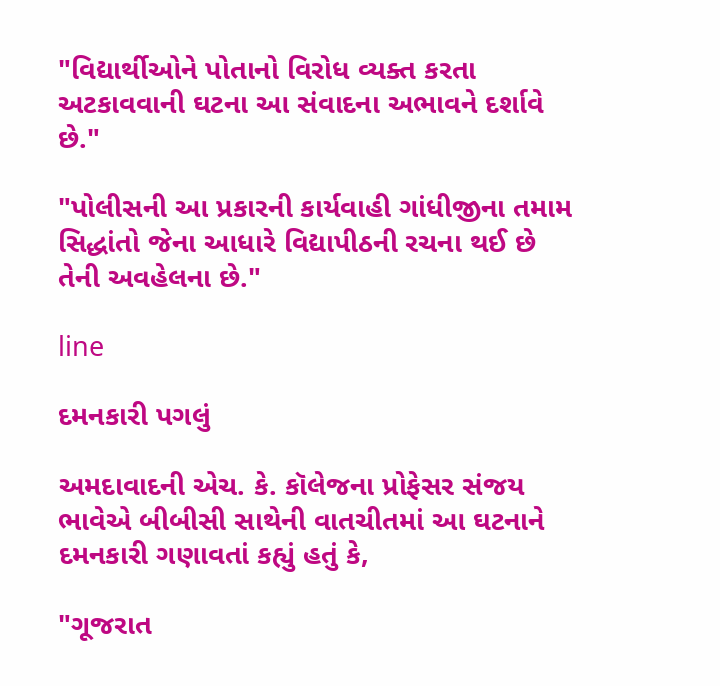"વિદ્યાર્થીઓને પોતાનો વિરોધ વ્યક્ત કરતા અટકાવવાની ઘટના આ સંવાદના અભાવને દર્શાવે છે."

"પોલીસની આ પ્રકારની કાર્યવાહી ગાંધીજીના તમામ સિદ્ધાંતો જેના આધારે વિદ્યાપીઠની રચના થઈ છે તેની અવહેલના છે."

line

દમનકારી પગલું

અમદાવાદની એચ. કે. કૉલેજના પ્રોફેસર સંજય ભાવેએ બીબીસી સાથેની વાતચીતમાં આ ઘટનાને દમનકારી ગણાવતાં કહ્યું હતું કે,

"ગૂજરાત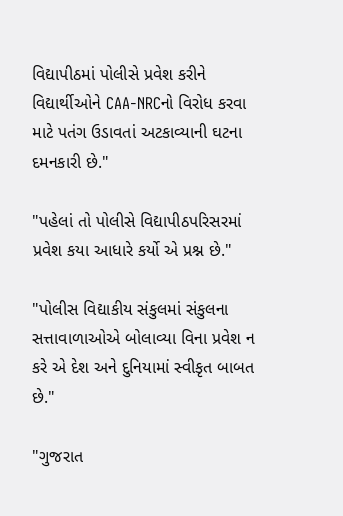વિદ્યાપીઠમાં પોલીસે પ્રવેશ કરીને વિદ્યાર્થીઓને CAA-NRCનો વિરોધ કરવા માટે પતંગ ઉડાવતાં અટકાવ્યાની ઘટના દમનકારી છે."

"પહેલાં તો પોલીસે વિદ્યાપીઠપરિસરમાં પ્રવેશ કયા આધારે કર્યો એ પ્રશ્ન છે."

"પોલીસ વિદ્યાકીય સંકુલમાં સંકુલના સત્તાવાળાઓએ બોલાવ્યા વિના પ્રવેશ ન કરે એ દેશ અને દુનિયામાં સ્વીકૃત બાબત છે."

"ગુજરાત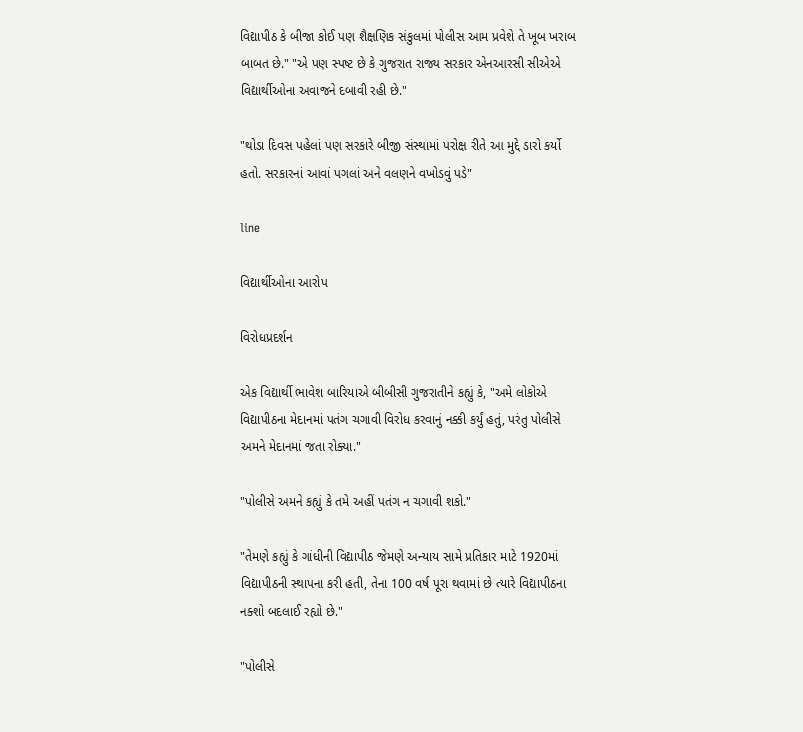વિદ્યાપીઠ કે બીજા કોઈ પણ શૈક્ષણિક સંકુલમાં પોલીસ આમ પ્રવેશે તે ખૂબ ખરાબ બાબત છે." "એ પણ સ્પષ્ટ છે કે ગુજરાત રાજ્ય સરકાર એનઆરસી સીએએ વિદ્યાર્થીઓના અવાજને દબાવી રહી છે."

"થોડા દિવસ પહેલાં પણ સરકારે બીજી સંસ્થામાં પરોક્ષ રીતે આ મુદ્દે ડારો કર્યો હતો. સરકારનાં આવાં પગલાં અને વલણને વખોડવું પડે"

line

વિદ્યાર્થીઓના આરોપ

વિરોધપ્રદર્શન

એક વિદ્યાર્થી ભાવેશ બારિયાએ બીબીસી ગુજરાતીને કહ્યું કે, "અમે લોકોએ વિદ્યાપીઠના મેદાનમાં પતંગ ચગાવી વિરોધ કરવાનું નક્કી કર્યું હતું, પરંતુ પોલીસે અમને મેદાનમાં જતા રોક્યા."

"પોલીસે અમને કહ્યું કે તમે અહીં પતંગ ન ચગાવી શકો."

"તેમણે કહ્યું કે ગાંધીની વિદ્યાપીઠ જેમણે અન્યાય સામે પ્રતિકાર માટે 1920માં વિદ્યાપીઠની સ્થાપના કરી હતી, તેના 100 વર્ષ પૂરા થવામાં છે ત્યારે વિદ્યાપીઠના નક્શો બદલાઈ રહ્યો છે."

"પોલીસે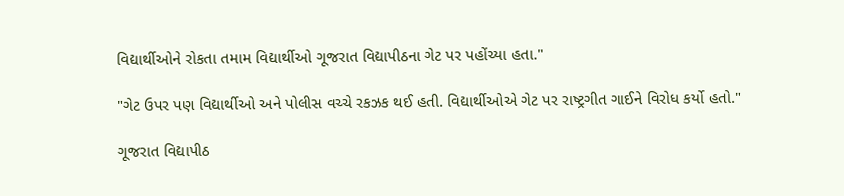વિદ્યાર્થીઓને રોકતા તમામ વિદ્યાર્થીઓ ગૂજરાત વિદ્યાપીઠના ગેટ પર પહોંચ્યા હતા."

"ગેટ ઉપર પણ વિદ્યાર્થીઓ અને પોલીસ વચ્ચે રકઝક થઈ હતી. વિદ્યાર્થીઓએ ગેટ પર રાષ્ટ્રગીત ગાઈને વિરોધ કર્યો હતો."

ગૂજરાત વિદ્યાપીઠ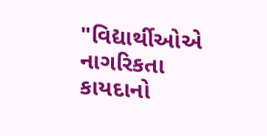"વિદ્યાર્થીઓએ નાગરિકતા કાયદાનો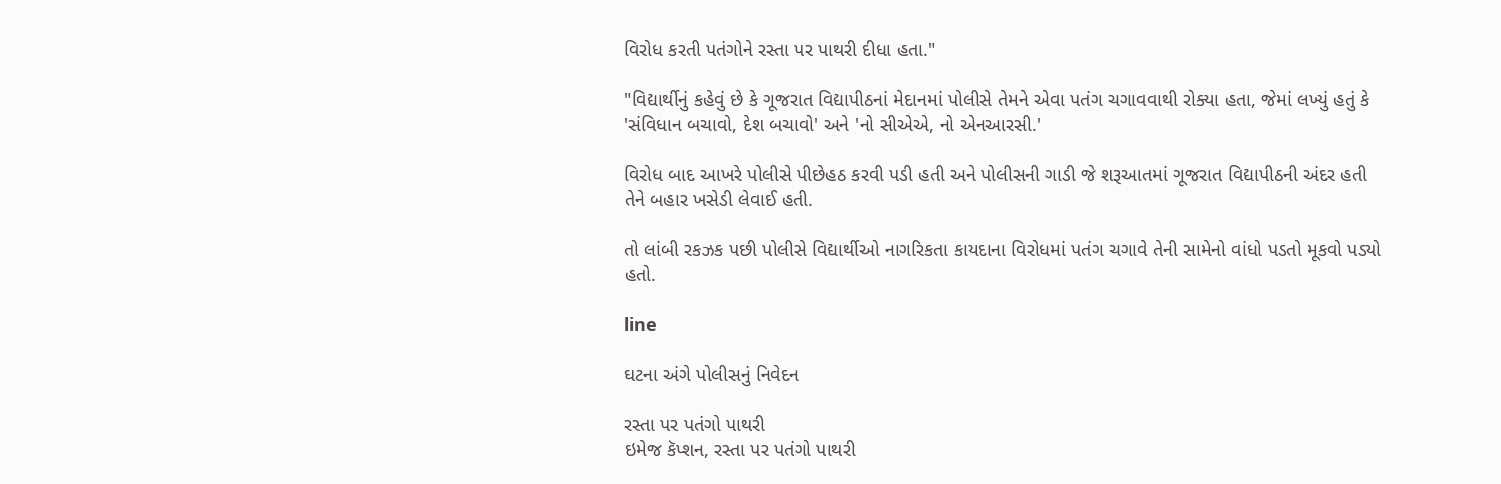વિરોધ કરતી પતંગોને રસ્તા પર પાથરી દીધા હતા."

"વિદ્યાર્થીનું કહેવું છે કે ગૂજરાત વિદ્યાપીઠનાં મેદાનમાં પોલીસે તેમને એવા પતંગ ચગાવવાથી રોક્યા હતા, જેમાં લખ્યું હતું કે 'સંવિધાન બચાવો, દેશ બચાવો' અને 'નો સીએએ, નો એનઆરસી.'

વિરોધ બાદ આખરે પોલીસે પીછેહઠ કરવી પડી હતી અને પોલીસની ગાડી જે શરૂઆતમાં ગૂજરાત વિદ્યાપીઠની અંદર હતી તેને બહાર ખસેડી લેવાઈ હતી.

તો લાંબી રકઝક પછી પોલીસે વિદ્યાર્થીઓ નાગરિકતા કાયદાના વિરોધમાં પતંગ ચગાવે તેની સામેનો વાંધો પડતો મૂકવો પડ્યો હતો.

line

ઘટના અંગે પોલીસનું નિવેદન

રસ્તા પર પતંગો પાથરી
ઇમેજ કૅપ્શન, રસ્તા પર પતંગો પાથરી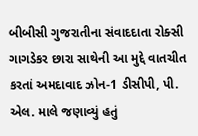બીબીસી ગુજરાતીના સંવાદદાતા રોક્સી ગાગડેકર છારા સાથેની આ મુદ્દે વાતચીત કરતાં અમદાવાદ ઝોન-1 ડીસીપી, પી. એલ. માલે જણાવ્યું હતું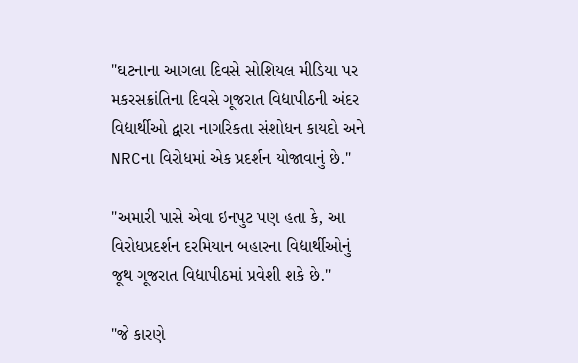"ઘટનાના આગલા દિવસે સોશિયલ મીડિયા પર મકરસક્રાંતિના દિવસે ગૂજરાત વિદ્યાપીઠની અંદર વિદ્યાર્થીઓ દ્વારા નાગરિકતા સંશોધન કાયદો અને NRCના વિરોધમાં એક પ્રદર્શન યોજાવાનું છે."

"અમારી પાસે એવા ઇનપુટ પણ હતા કે, આ વિરોધપ્રદર્શન દરમિયાન બહારના વિદ્યાર્થીઓનું જૂથ ગૂજરાત વિદ્યાપીઠમાં પ્રવેશી શકે છે."

"જે કારણે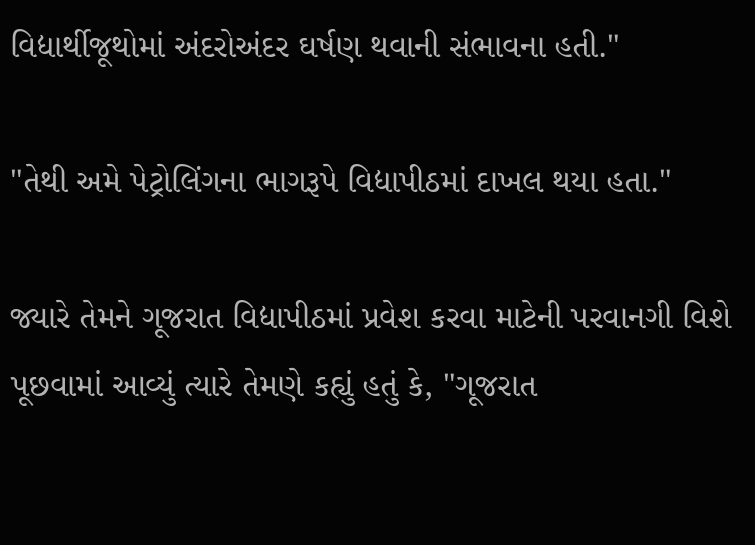વિદ્યાર્થીજૂથોમાં અંદરોઅંદર ઘર્ષણ થવાની સંભાવના હતી."

"તેથી અમે પેટ્રોલિંગના ભાગરૂપે વિદ્યાપીઠમાં દાખલ થયા હતા."

જ્યારે તેમને ગૂજરાત વિદ્યાપીઠમાં પ્રવેશ કરવા માટેની પરવાનગી વિશે પૂછવામાં આવ્યું ત્યારે તેમણે કહ્યું હતું કે, "ગૂજરાત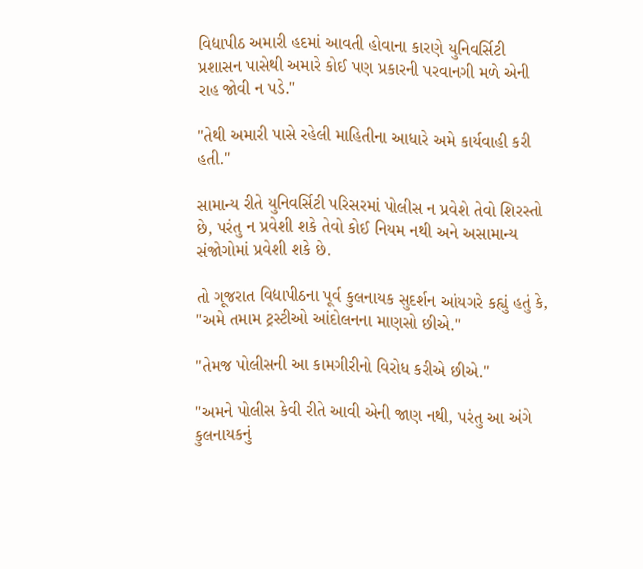વિદ્યાપીઠ અમારી હદમાં આવતી હોવાના કારણે યુનિવર્સિટી પ્રશાસન પાસેથી અમારે કોઈ પણ પ્રકારની પરવાનગી મળે એની રાહ જોવી ન પડે."

"તેથી અમારી પાસે રહેલી માહિતીના આધારે અમે કાર્યવાહી કરી હતી."

સામાન્ય રીતે યુનિવર્સિટી પરિસરમાં પોલીસ ન પ્રવેશે તેવો શિરસ્તો છે, પરંતુ ન પ્રવેશી શકે તેવો કોઈ નિયમ નથી અને અસામાન્ય સંજોગોમાં પ્રવેશી શકે છે.

તો ગૂજરાત વિદ્યાપીઠના પૂર્વ કુલનાયક સુદર્શન આંયગરે કહ્યું હતું કે, "અમે તમામ ટ્રસ્ટીઓ આંદોલનના માણસો છીએ."

"તેમજ પોલીસની આ કામગીરીનો વિરોધ કરીએ છીએ."

"અમને પોલીસ કેવી રીતે આવી એની જાણ નથી, પરંતુ આ અંગે કુલનાયકનું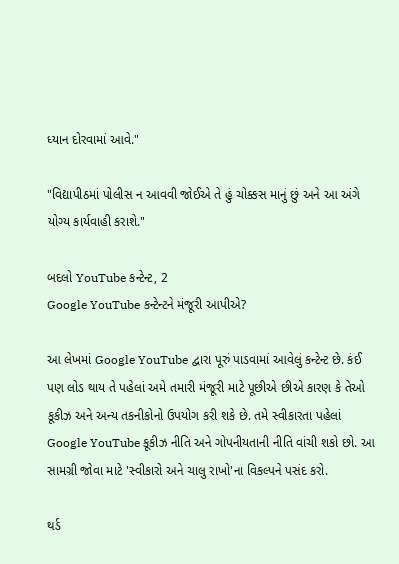ધ્યાન દોરવામાં આવે."

"વિદ્યાપીઠમાં પોલીસ ન આવવી જોઈએ તે હું ચોક્કસ માનું છું અને આ અંગે યોગ્ય કાર્યવાહી કરાશે."

બદલો YouTube કન્ટેન્ટ, 2
Google YouTube કન્ટેન્ટને મંજૂરી આપીએ?

આ લેખમાં Google YouTube દ્વારા પૂરું પાડવામાં આવેલું કન્ટેન્ટ છે. કંઈ પણ લોડ થાય તે પહેલાં અમે તમારી મંજૂરી માટે પૂછીએ છીએ કારણ કે તેઓ કૂકીઝ અને અન્ય તકનીકોનો ઉપયોગ કરી શકે છે. તમે સ્વીકારતા પહેલાં Google YouTube કૂકીઝ નીતિ અને ગોપનીયતાની નીતિ વાંચી શકો છો. આ સામગ્રી જોવા માટે 'સ્વીકારો અને ચાલુ રાખો'ના વિકલ્પને પસંદ કરો.

થર્ડ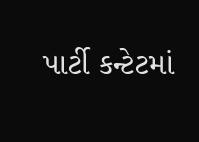પાર્ટી કન્ટેટમાં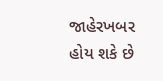જાહેરખબર હોય શકે છે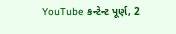YouTube કન્ટેન્ટ પૂર્ણ, 2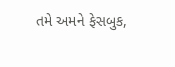તમે અમને ફેસબુક,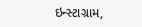ઇન્સ્ટાગ્રામ,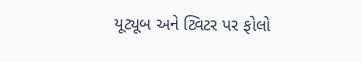યૂટ્યૂબ અને ટ્વિટર પર ફોલો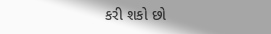કરી શકો છો